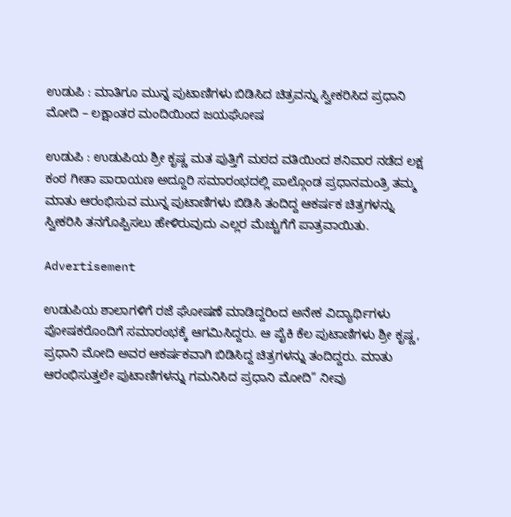ಉಡುಪಿ : ಮಾತಿಗೂ ಮುನ್ನ ಪುಟಾಣಿಗಳು ಬಿಡಿಸಿದ ಚಿತ್ರವನ್ನು ಸ್ವೀಕರಿಸಿದ ಪ್ರಧಾನಿ ಮೋದಿ – ಲಕ್ಷಾಂತರ ಮಂದಿಯಿಂದ ಜಯಘೋಷ

ಉಡುಪಿ : ಉಡುಪಿಯ ಶ್ರೀ ಕೃಷ್ಣ ಮತ ಪುತ್ತಿಗೆ ಮಠದ ವತಿಯಿಂದ ಶನಿವಾರ ನಡೆದ ಲಕ್ಷ ಕಂಠ ಗೀತಾ ಪಾರಾಯಣ ಅದ್ದೂರಿ ಸಮಾರಂಭದಲ್ಲಿ ಪಾಲ್ಗೊಂಡ ಪ್ರಧಾನಮಂತ್ರಿ ತಮ್ಮ ಮಾತು ಆರಂಭಿಸುವ ಮುನ್ನ ಪುಟಾಣಿಗಳು ಬಿಡಿಸಿ ತಂದಿದ್ದ ಆಕರ್ಷಕ ಚಿತ್ರಗಳನ್ನು ಸ್ವೀಕರಿಸಿ ತನಗೊಪ್ಪಿಸಲು ಹೇಳಿರುವುದು ಎಲ್ಲರ ಮೆಚ್ಚುಗೆಗೆ ಪಾತ್ರವಾಯಿತು.

Advertisement

ಉಡುಪಿಯ ಶಾಲಾಗಳಿಗೆ ರಜೆ ಘೋಷಣೆ ಮಾಡಿದ್ದರಿಂದ ಅನೇಕ ವಿದ್ಯಾರ್ಥಿಗಳು ಪೋಷಕರೊಂದಿಗೆ ಸಮಾರಂಭಕ್ಕೆ ಆಗಮಿಸಿದ್ದರು. ಆ ಪೈಕಿ ಕೆಲ ಪುಟಾಣಿಗಳು ಶ್ರೀ ಕೃಷ್ಣ, ಪ್ರಧಾನಿ ಮೋದಿ ಅವರ ಆಕರ್ಷಕವಾಗಿ ಬಿಡಿಸಿದ್ದ ಚಿತ್ರಗಳನ್ನು ತಂದಿದ್ದರು. ಮಾತು ಆರಂಭಿಸುತ್ತಲೇ ಪುಟಾಣಿಗಳನ್ನು ಗಮನಿಸಿದ ಪ್ರಧಾನಿ ಮೋದಿ” ನೀವು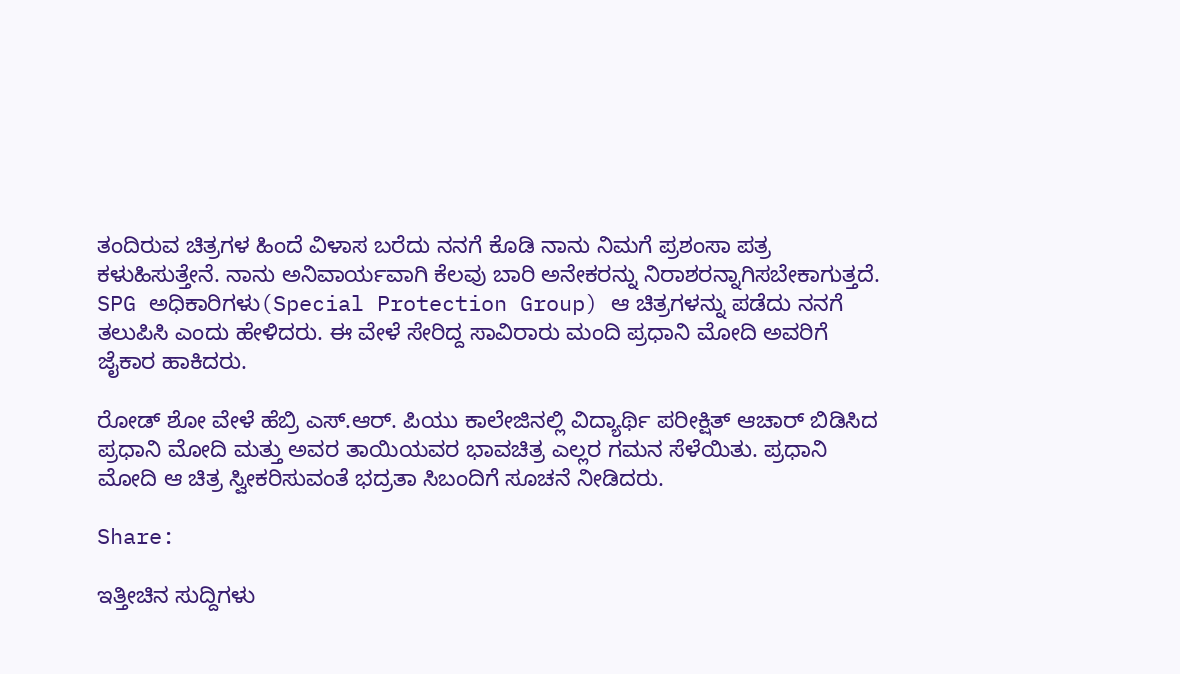ತಂದಿರುವ ಚಿತ್ರಗಳ ಹಿಂದೆ ವಿಳಾಸ ಬರೆದು ನನಗೆ ಕೊಡಿ ನಾನು ನಿಮಗೆ ಪ್ರಶಂಸಾ ಪತ್ರ ಕಳುಹಿಸುತ್ತೇನೆ. ನಾನು ಅನಿವಾರ್ಯವಾಗಿ ಕೆಲವು ಬಾರಿ ಅನೇಕರನ್ನು ನಿರಾಶರನ್ನಾಗಿಸಬೇಕಾಗುತ್ತದೆ. SPG ಅಧಿಕಾರಿಗಳು(Special Protection Group) ಆ ಚಿತ್ರಗಳನ್ನು ಪಡೆದು ನನಗೆ ತಲುಪಿಸಿ ಎಂದು ಹೇಳಿದರು. ಈ ವೇಳೆ ಸೇರಿದ್ದ ಸಾವಿರಾರು ಮಂದಿ ಪ್ರಧಾನಿ ಮೋದಿ ಅವರಿಗೆ ಜೈಕಾರ ಹಾಕಿದರು.

ರೋಡ್ ಶೋ ವೇಳೆ ಹೆಬ್ರಿ ಎಸ್.ಆರ್. ಪಿಯು ಕಾಲೇಜಿನಲ್ಲಿ ವಿದ್ಯಾರ್ಥಿ ಪರೀಕ್ಷಿತ್ ಆಚಾರ್ ಬಿಡಿಸಿದ ಪ್ರಧಾನಿ ಮೋದಿ ಮತ್ತು ಅವರ ತಾಯಿಯವರ ಭಾವಚಿತ್ರ ಎಲ್ಲರ ಗಮನ ಸೆಳೆಯಿತು. ಪ್ರಧಾನಿ ಮೋದಿ ಆ ಚಿತ್ರ ಸ್ವೀಕರಿಸುವಂತೆ ಭದ್ರತಾ ಸಿಬಂದಿಗೆ ಸೂಚನೆ ನೀಡಿದರು.

Share:

ಇತ್ತೀಚಿನ ಸುದ್ದಿಗಳು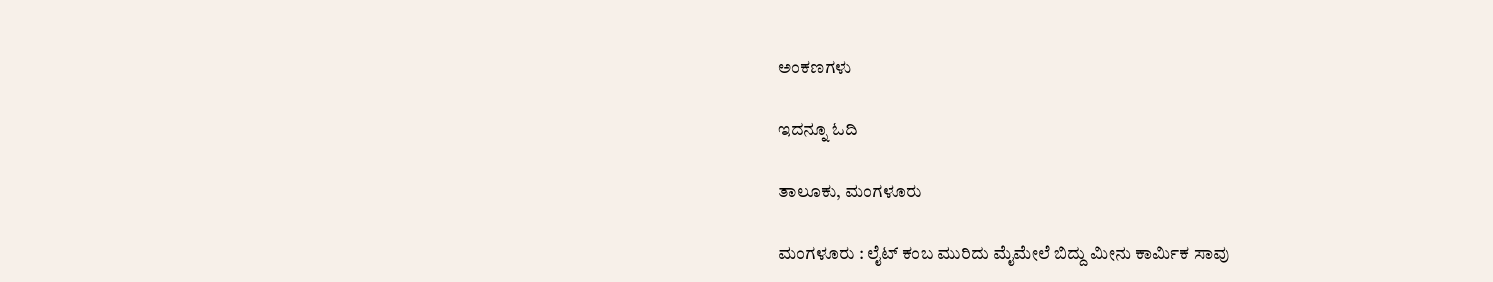ಅಂಕಣಗಳು

ಇದನ್ನೂ ಓದಿ

ತಾಲೂಕು, ಮಂಗಳೂರು

ಮಂಗಳೂರು : ಲೈಟ್ ಕಂಬ ಮುರಿದು ಮೈಮೇಲೆ ಬಿದ್ದು ಮೀನು ಕಾರ್ಮಿಕ ಸಾವು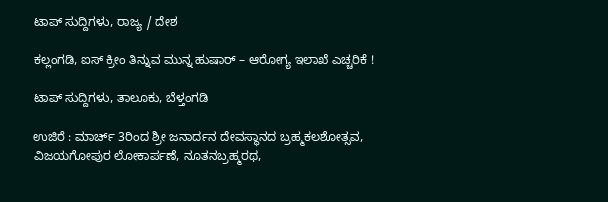ಟಾಪ್ ಸುದ್ದಿಗಳು, ರಾಜ್ಯ / ದೇಶ

ಕಲ್ಲಂಗಡಿ, ಐಸ್ ಕ್ರೀಂ ತಿನ್ನುವ ಮುನ್ನ ಹುಷಾರ್‌ – ಆರೋಗ್ಯ ಇಲಾಖೆ ಎಚ್ಚರಿಕೆ !

ಟಾಪ್ ಸುದ್ದಿಗಳು, ತಾಲೂಕು, ಬೆಳ್ತಂಗಡಿ

ಉಜಿರೆ : ಮಾರ್ಚ್ 3ರಿಂದ ಶ್ರೀ ಜನಾರ್ದನ ದೇವಸ್ಥಾನದ ಬ್ರಹ್ಮಕಲಶೋತ್ಸವ, ವಿಜಯಗೋಪುರ ಲೋಕಾರ್ಪಣೆ, ನೂತನಬ್ರಹ್ಮರಥ,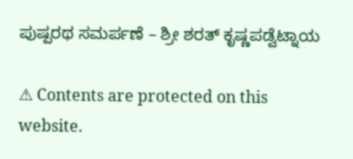ಪುಷ್ಪರಥ ಸಮರ್ಪಣೆ – ಶ್ರೀ ಶರತ್ ಕೃಷ್ಣಪಡ್ವೆಟ್ನಾಯ

⚠ Contents are protected on this website.